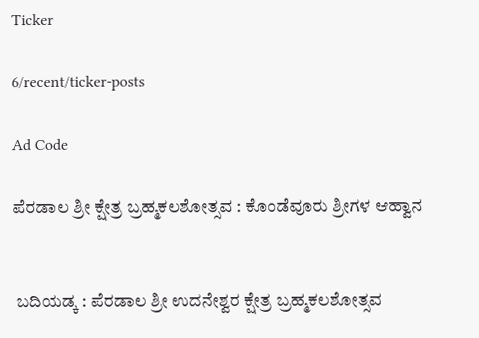Ticker

6/recent/ticker-posts

Ad Code

ಪೆರಡಾಲ ಶ್ರೀ ಕ್ಷೇತ್ರ ಬ್ರಹ್ಮಕಲಶೋತ್ಸವ : ಕೊಂಡೆವೂರು ಶ್ರೀಗಳ ಆಹ್ವಾನ


 ಬದಿಯಡ್ಕ : ಪೆರಡಾಲ ಶ್ರೀ ಉದನೇಶ್ವರ ಕ್ಷೇತ್ರ ಬ್ರಹ್ಮಕಲಶೋತ್ಸವ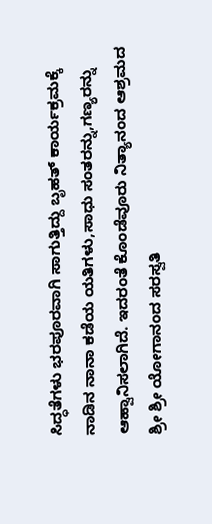ಸಿದ್ಧತೆಗಳು ಭರಪೂರವಾಗಿ ಸಾಗುತ್ತಿದ್ದು ಬೃಹತ್ ಕಾರ್ಯಕ್ರಮಕ್ಕೆ ನಾಡಿನ‌ ನಾನಾ ಕಡೆಯ ಯತಿಗಳು,ಸಾಧು ಸಂತರನ್ನು,ಗಣ್ಯರನ್ನು ಆಹ್ವಾನಿಸಲಾಗಿದೆ. ಇದರಂತೆ ಕೊಂಡೆವೂರು ನಿತ್ಯಾನಂದ ಆಶ್ರಮದ ಶ್ರೀ ಶ್ರೀ ಯೋಗಾನಂದ ಸರಸ್ವತಿ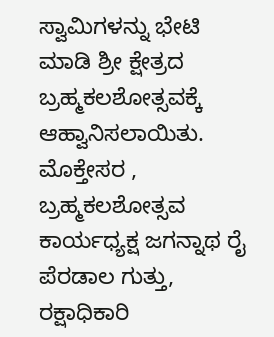ಸ್ವಾಮಿಗಳನ್ನು ಭೇಟಿ ಮಾಡಿ ಶ್ರೀ ಕ್ಷೇತ್ರದ ಬ್ರಹ್ಮಕಲಶೋತ್ಸವಕ್ಕೆ ಆಹ್ವಾನಿಸಲಾಯಿತು. ಮೊಕ್ತೇಸರ , ಬ್ರಹ್ಮಕಲಶೋತ್ಸವ ಕಾರ್ಯಧ್ಯಕ್ಷ ಜಗನ್ನಾಥ ರೈ ಪೆರಡಾಲ ಗುತ್ತು, ರಕ್ಷಾಧಿಕಾರಿ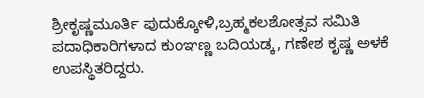ಶ್ರೀಕೃಷ್ಣಮೂರ್ತಿ ಪುದುಕ್ಕೋಳಿ,ಬ್ರಹ್ಮಕಲಶೋತ್ಸವ ಸಮಿತಿ ಪದಾಧಿಕಾರಿಗಳಾದ ಕುಂಞಣ್ಣ ಬದಿಯಡ್ಕ, ಗಣೇಶ ಕೃಷ್ಣ ಅಳಕೆ ಉಪಸ್ಥಿತರಿದ್ದರು.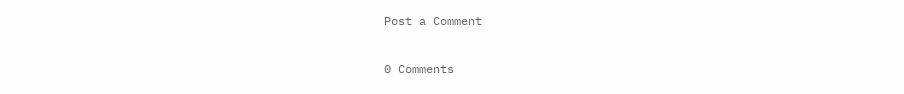Post a Comment

0 Comments